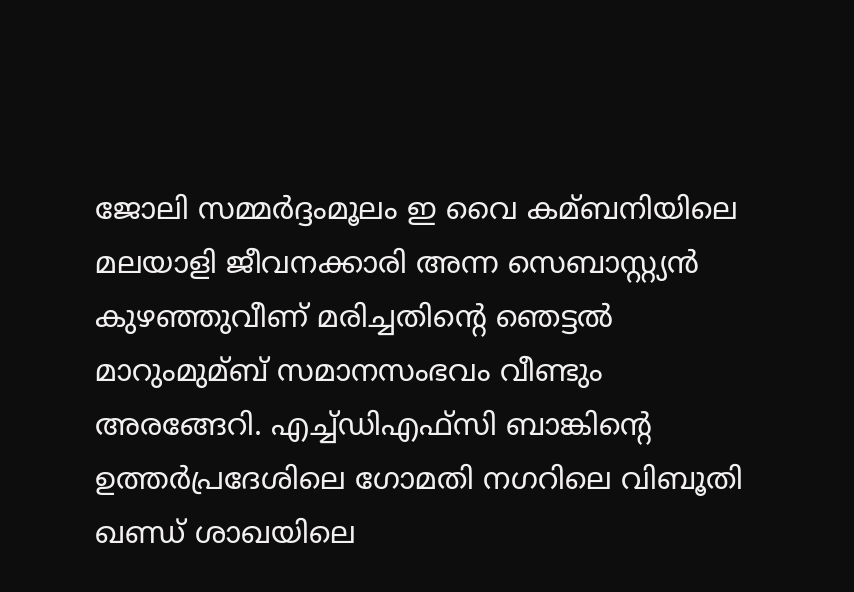ജോലി സമ്മർദ്ദംമൂലം ഇ വൈ കമ്ബനിയിലെ മലയാളി ജീവനക്കാരി അന്ന സെബാസ്റ്റ്യൻ കുഴഞ്ഞുവീണ് മരിച്ചതിന്റെ ഞെട്ടല്‍ മാറുംമുമ്ബ് സമാനസംഭവം വീണ്ടും അരങ്ങേറി. എച്ച്‌ഡിഎഫ്‌സി ബാങ്കിന്റെ ഉത്തർപ്രദേശിലെ ഗോമതി നഗറിലെ വിബൂതി ഖണ്ഡ് ശാഖയിലെ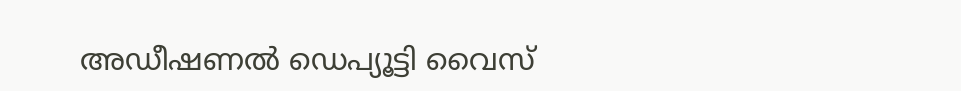അഡീഷണല്‍ ഡെപ്യൂട്ടി വൈസ്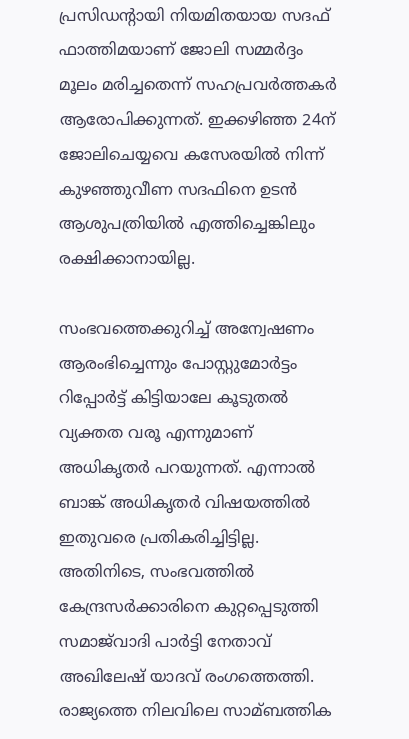പ്രസിഡന്റായി നിയമിതയായ സദഫ് ഫാത്തിമയാണ് ജോലി സമ്മർദ്ദം മൂലം മരിച്ചതെന്ന് സഹപ്രവർത്തകർ ആരോപിക്കുന്നത്. ഇക്കഴിഞ്ഞ 24ന് ജോലിചെയ്യവെ കസേരയില്‍ നിന്ന് കുഴഞ്ഞുവീണ സദഫിനെ ഉടൻ ആശുപത്രിയില്‍ എത്തിച്ചെങ്കിലും രക്ഷിക്കാനായില്ല.

സംഭവത്തെക്കുറിച്ച്‌ അന്വേഷണം ആരംഭിച്ചെന്നും പോസ്റ്റുമോർട്ടം റിപ്പോർട്ട് കിട്ടിയാലേ കൂടുതല്‍ വ്യക്തത വരൂ എന്നുമാണ് അധികൃതർ പറയുന്നത്. എന്നാല്‍ ബാങ്ക് അധികൃതർ വിഷയത്തില്‍ ഇതുവരെ പ്രതികരിച്ചിട്ടില്ല. അതിനിടെ, സംഭവത്തില്‍ കേന്ദ്രസർക്കാരിനെ കുറ്റപ്പെടുത്തി സമാജ്‌വാദി പാർട്ടി നേതാവ് അഖിലേഷ് യാദവ് രംഗത്തെത്തി. രാജ്യത്തെ നിലവിലെ സാമ്ബത്തിക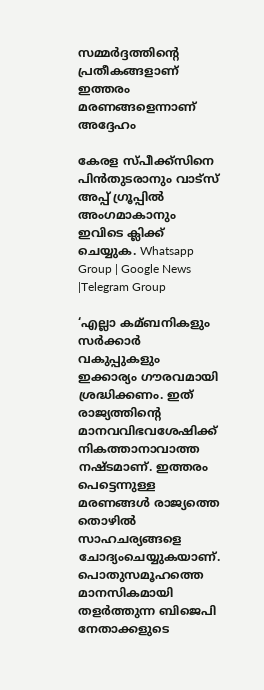സമ്മർദ്ദത്തിന്റെ പ്രതീകങ്ങളാണ് ഇത്തരം മരണങ്ങളെന്നാണ് അദ്ദേഹം

കേരള സ്പീക്ക്സിനെ പിൻതുടരാനും വാട്സ് അപ്പ് ഗ്രൂപ്പിൽ അംഗമാകാനും ഇവിടെ ക്ലിക്ക് ചെയ്യുക. Whatsapp Group | Google News |Telegram Group

‘എല്ലാ കമ്ബനികളും സർക്കാർ വകുപ്പുകളും ഇക്കാര്യം ഗൗരവമായി ശ്രദ്ധിക്കണം. ഇത് രാജ്യത്തിന്റെ മാനവവിഭവശേഷിക്ക് നികത്താനാവാത്ത നഷ്ടമാണ്. ഇത്തരം പെട്ടെന്നുള്ള മരണങ്ങള്‍ രാജ്യത്തെ തൊഴില്‍ സാഹചര്യങ്ങളെ ചോദ്യംചെയ്യുകയാണ്. പൊതുസമൂഹത്തെ മാനസികമായി തളർത്തുന്ന ബിജെപി നേതാക്കളുടെ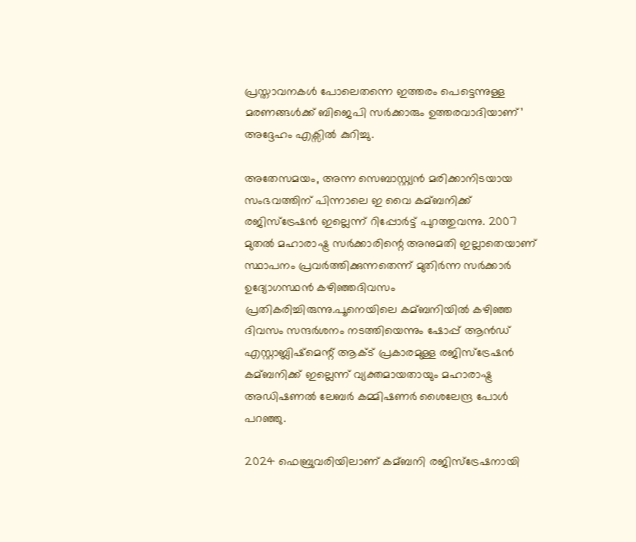പ്രസ്താവനകള്‍ പോലെതന്നെ ഇത്തരം പെട്ടെന്നുള്ള മരണങ്ങള്‍ക്ക് ബിജെപി സർക്കാരും ഉത്തരവാദിയാണ്’ അദ്ദേഹം എക്സില്‍ കുറിച്ചു.

അതേസമയം, അന്ന സെബാസ്റ്റ്യൻ മരിക്കാനിടയായ സംഭവത്തിന് പിന്നാലെ ഇ വൈ കമ്ബനിക്ക് രജിസ്ട്രേഷൻ ഇല്ലെന്ന് റിപ്പോർട്ട് പുറത്തുവന്നു. 2007 മുതല്‍ മഹാരാഷ്ട്ര സർക്കാരിന്റെ അനുമതി ഇല്ലാതെയാണ് സ്ഥാപനം പ്രവർത്തിക്കുന്നതെന്ന് മുതിർന്ന സർക്കാർ ഉദ്യോഗസ്ഥൻ കഴിഞ്ഞദിവസം പ്രതികരിച്ചിരുന്നു.പൂനെയിലെ കമ്ബനിയില്‍ കഴിഞ്ഞ ദിവസം സന്ദർശനം നടത്തിയെന്നും ഷോപ്പ് ആൻഡ് എസ്റ്റാബ്ലിഷ്മെന്റ് ആക്‌ട് പ്രകാരമുള്ള രജിസ്ട്രേഷൻ കമ്ബനിക്ക് ഇല്ലെന്ന് വ്യക്തമായതായും മഹാരാഷ്ട്ര അഡിഷണല്‍ ലേബർ കമ്മിഷണർ ശൈലേന്ദ്ര പോള്‍ പറഞ്ഞു.

2024 ഫെബ്രുവരിയിലാണ് കമ്ബനി രജിസ്ട്രേഷനായി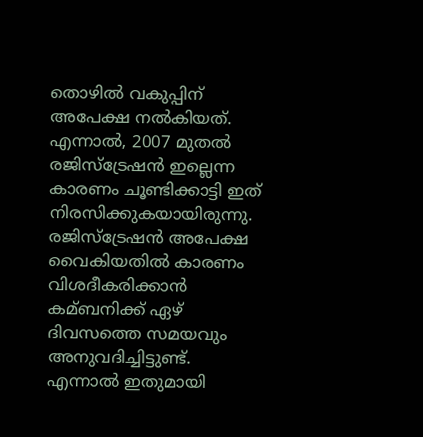തൊഴില്‍ വകുപ്പിന് അപേക്ഷ നല്‍കിയത്. എന്നാല്‍, 2007 മുതല്‍ രജിസ്ട്രേഷൻ ഇല്ലെന്ന കാരണം ചൂണ്ടിക്കാട്ടി ഇത് നിരസിക്കുകയായിരുന്നു. രജിസ്ട്രേഷൻ അപേക്ഷ വൈകിയതില്‍ കാരണം വിശദീകരിക്കാൻ കമ്ബനിക്ക് ഏഴ് ദിവസത്തെ സമയവും അനുവദിച്ചിട്ടുണ്ട്. എന്നാല്‍ ഇതുമായി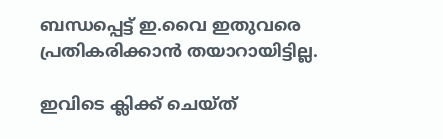ബന്ധപ്പെട്ട് ഇ.വൈ ഇതുവരെ പ്രതികരിക്കാൻ തയാറായിട്ടില്ല.

ഇവിടെ ക്ലിക്ക് ചെയ്ത്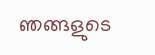ഞങ്ങളുടെ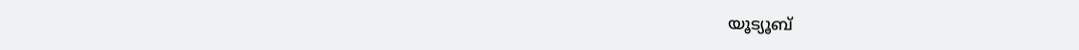യൂട്യൂബ്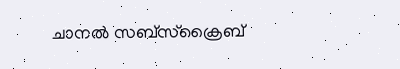ചാനൽ സബ്സ്ക്രൈബ്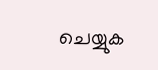ചെയ്യുക